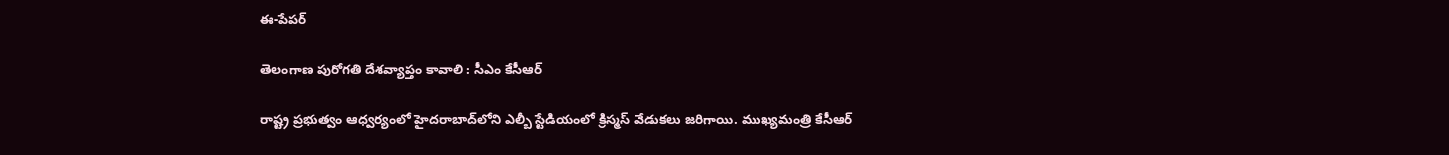ఈ-పేపర్‌

తెలంగాణ పురోగతి దేశవ్యాప్తం కావాలి : సీఎం కేసీఆర్

రాష్ట్ర ప్రభుత్వం ఆధ్వర్యంలో హైదరాబాద్‌లోని ఎల్బీ స్టేడియంలో క్రిస్మస్ వేడుకలు జరిగాయి. ముఖ్యమంత్రి కేసీఆర్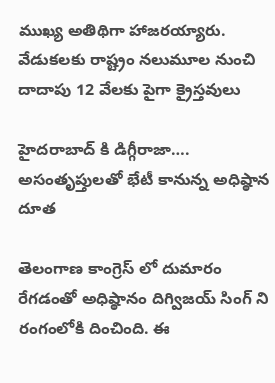ముఖ్య అతిథిగా హాజరయ్యారు. వేడుకలకు రాష్ట్రం నలుమూల నుంచి దాదాపు 12 వేలకు పైగా క్రైస్తవులు

హైదరాబాద్ కి డిగ్గీరాజా…. అసంతృప్తులతో భేటీ కానున్న అధిష్ఠాన దూత

తెలంగాణ కాంగ్రెస్ లో దుమారం రేగడంతో అధిష్ఠానం దిగ్విజయ్ సింగ్ ని రంగంలోకి దించింది. ఈ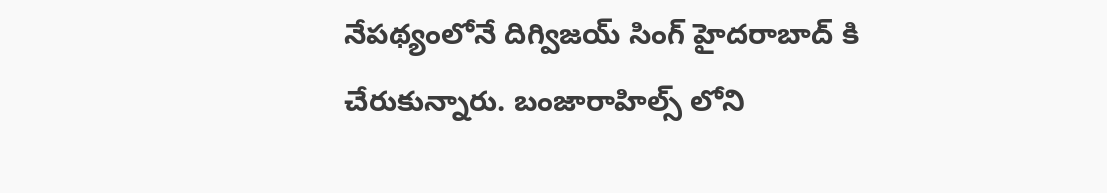నేపథ్యంలోనే దిగ్విజయ్ సింగ్ హైదరాబాద్ కి చేరుకున్నారు. బంజారాహిల్స్ లోని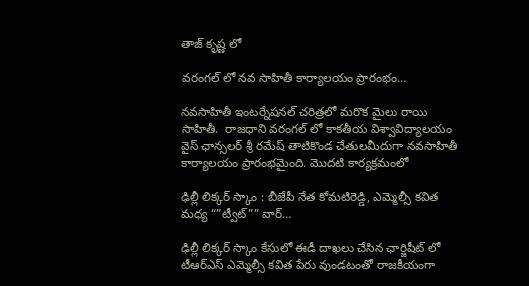తాజ్ కృష్ణ లో

వరంగల్ లో నవ సాహితీ కార్యాలయం ప్రారంభం…

నవసాహితీ ఇంటర్నేషనల్ చరిత్రలో మరొక మైలు రాయి సాహితీ.  రాజధాని వరంగల్ లో కాకతీయ విశ్వావిద్యాలయం వైస్ ఛాన్సలర్ శ్రీ రమేష్ తాటికొండ చేతులమీదుగా నవసాహితీ కార్యాలయం ప్రారంభమైంది. మొదటి కార్యక్రమంలో

ఢిల్లీ లిక్కర్ స్కాం : బీజేపీ నేత కోమటిరెడ్డి, ఎమ్మెల్సీ కవిత మధ్య “”ట్వీట్”” వార్…

ఢిల్లీ లిక్కర్ స్కాం కేసులో ఈడీ దాఖలు చేసిన ఛార్జిషీట్ లో టీఆర్ఎస్ ఎమ్మెల్సీ కవిత పేరు వుండటంతో రాజకీయంగా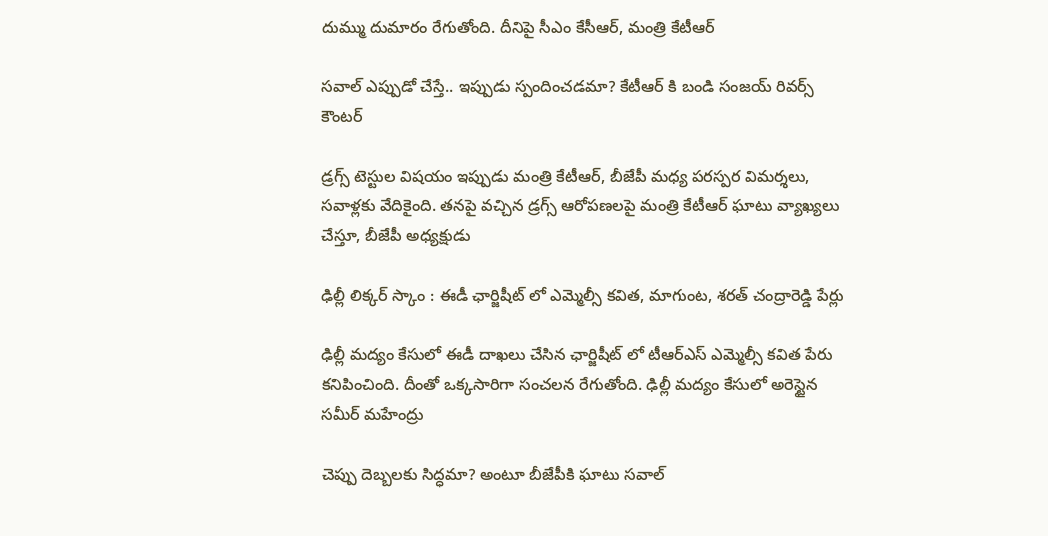దుమ్ము దుమారం రేగుతోంది. దీనిపై సీఎం కేసీఆర్, మంత్రి కేటీఆర్

సవాల్ ఎప్పుడో చేస్తే.. ఇప్పుడు స్పందించడమా? కేటీఆర్ కి బండి సంజయ్ రివర్స్ కౌంటర్

డ్రగ్స్ టెస్టుల విషయం ఇప్పుడు మంత్రి కేటీఆర్, బీజేపీ మధ్య పరస్పర విమర్శలు, సవాళ్లకు వేదికైంది. తనపై వచ్చిన డ్రగ్స్ ఆరోపణలపై మంత్రి కేటీఆర్ ఘాటు వ్యాఖ్యలు చేస్తూ, బీజేపీ అధ్యక్షుడు

ఢిల్లీ లిక్కర్ స్కాం : ఈడీ ఛార్జిషీట్ లో ఎమ్మెల్సీ కవిత, మాగుంట, శరత్ చంద్రారెడ్డి పేర్లు

ఢిల్లీ మద్యం కేసులో ఈడీ దాఖలు చేసిన ఛార్జిషీట్ లో టీఆర్ఎస్ ఎమ్మెల్సీ కవిత పేరు కనిపించింది. దీంతో ఒక్కసారిగా సంచలన రేగుతోంది. ఢిల్లీ మద్యం కేసులో అరెస్టైన సమీర్ మహేంద్రు

చెప్పు దెబ్బలకు సిద్ధమా? అంటూ బీజేపీకి ఘాటు సవాల్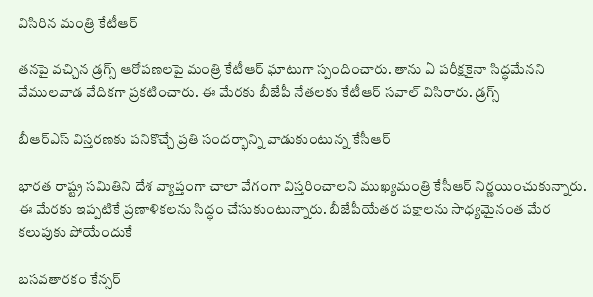విసిరిన మంత్రి కేటీఆర్

తనపై వచ్చిన డ్రగ్స్ ఆరోపణలపై మంత్రి కేటీఆర్ ఘాటుగా స్పందించారు. తాను ఏ పరీక్షకైనా సిద్ధమేనని వేములవాడ వేదికగా ప్రకటించారు. ఈ మేరకు బీజేపీ నేతలకు కేటీఆర్ సవాల్ విసిరారు. డ్రగ్స్

బీఆర్ఎస్ విస్తరణకు పనికొచ్చే ప్రతి సందర్భాన్ని వాడుకుంటున్న కేసీఆర్

భారత రాష్ట్ర సమితిని దేశ వ్యాప్తంగా చాలా వేగంగా విస్తరించాలని ముఖ్యమంత్రి కేసీఆర్ నిర్ణయించుకున్నారు. ఈ మేరకు ఇప్పటికే ప్రణాళికలను సిద్ధం చేసుకుంటున్నారు. బీజేపీయేతర పక్షాలను సాధ్యమైనంత మేర కలుపుకు పోయేందుకే

బసవతారకం కేన్సర్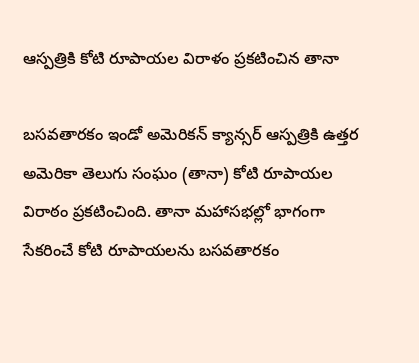ఆస్పత్రికి కోటి రూపాయల విరాళం ప్రకటించిన తానా

బసవతారకం ఇండో అమెరికన్ క్యాన్సర్ ఆస్పత్రికి ఉత్తర అమెరికా తెలుగు సంఘం (తానా) కోటి రూపాయల విరాఠం ప్రకటించింది. తానా మహాసభల్లో భాగంగా సేకరించే కోటి రూపాయలను బసవతారకం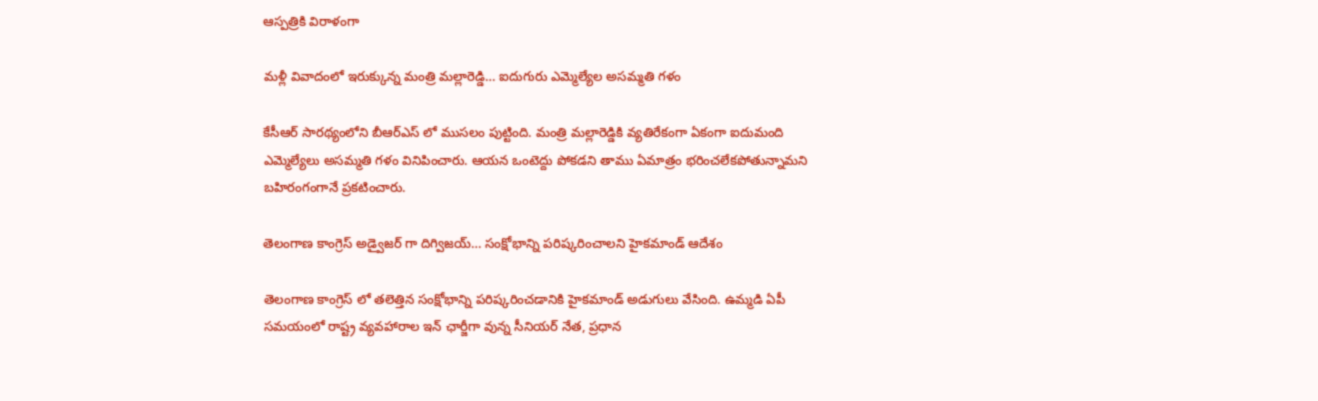ఆస్పత్రికి విరాళంగా

మళ్లీ వివాదంలో ఇరుక్కున్న మంత్రి మల్లారెడ్డి… ఐదుగురు ఎమ్మెల్యేల అసమ్మతి గళం

కేసీఆర్ సారథ్యంలోని బీఆర్ఎస్ లో ముసలం పుట్టింది. మంత్రి మల్లారెడ్డికి వ్యతిరేకంగా ఏకంగా ఐదుమంది ఎమ్మెల్యేలు అసమ్మతి గళం వినిపించారు. ఆయన ఒంటెద్దు పోకడని తాము ఏమాత్రం భరించలేకపోతున్నామని బహిరంగంగానే ప్రకటించారు.

తెలంగాణ కాంగ్రెస్ అడ్వైజర్ గా దిగ్విజయ్… సంక్షోభాన్ని పరిష్కరించాలని హైకమాండ్ ఆదేశం

తెలంగాణ కాంగ్రెస్ లో తలెత్తిన సంక్షోభాన్ని పరిష్కరించడానికి హైకమాండ్ అడుగులు వేసింది. ఉమ్మడి ఏపీ సమయంలో రాష్ట్ర వ్యవహారాల ఇన్ ఛార్జీగా వున్న సీనియర్ నేత, ప్రధాన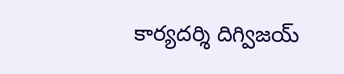కార్యదర్శి దిగ్విజయ్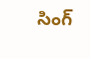సింగ్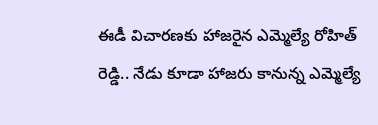ఈడీ విచారణకు హాజరైన ఎమ్మెల్యే రోహిత్ రెడ్డి.. నేడు కూడా హాజరు కానున్న ఎమ్మెల్యే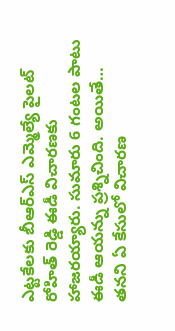ఎట్టకేలకు బీఆర్ఎస్ ఎమ్మెల్యే పైలట్ రోహిత్ రెడ్డి ఈడీ విచారణకు హాజరయ్యారు. సుమారు 6 గంటల పాటు ఈడీ ఆయన్ను ప్రశ్నిచింది. అయితే… తనని ఏ కేసులో విచారణ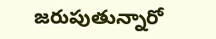జరుపుతున్నారో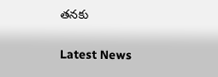తనకు

Latest News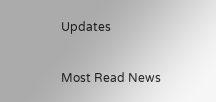Updates

Most Read News